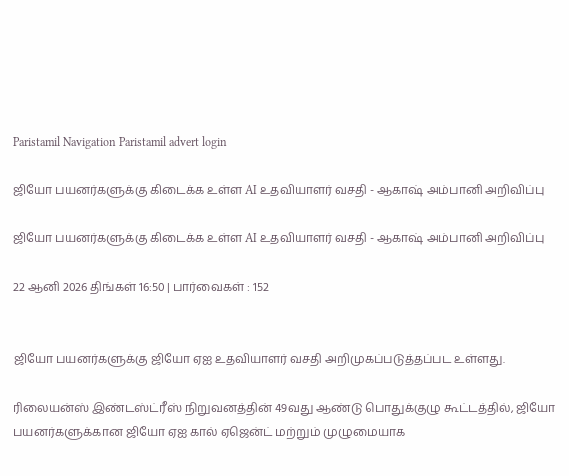Paristamil Navigation Paristamil advert login

ஜியோ பயனர்களுக்கு கிடைக்க உள்ள AI உதவியாளர் வசதி - ஆகாஷ் அம்பானி அறிவிப்பு

ஜியோ பயனர்களுக்கு கிடைக்க உள்ள AI உதவியாளர் வசதி - ஆகாஷ் அம்பானி அறிவிப்பு

22 ஆனி 2026 திங்கள் 16:50 | பார்வைகள் : 152


ஜியோ பயனர்களுக்கு ஜியோ ஏஐ உதவியாளர் வசதி அறிமுகப்படுத்தப்பட உள்ளது.

ரிலையன்ஸ் இண்டஸ்ட்ரீஸ் நிறுவனத்தின் 49வது ஆண்டு பொதுக்குழு கூட்டத்தில், ஜியோ பயனர்களுக்கான ஜியோ ஏஐ கால் ஏஜென்ட் மற்றும் முழுமையாக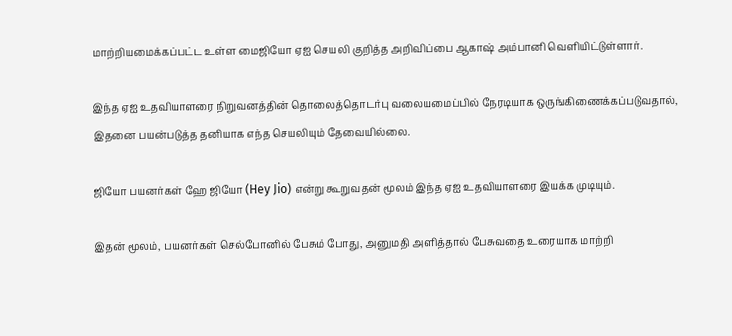மாற்றியமைக்கப்பட்ட உள்ள மைஜியோ ஏஐ செயலி குறித்த அறிவிப்பை ஆகாஷ் அம்பானி வெளியிட்டுள்ளார்.

இந்த ஏஐ உதவியாளரை நிறுவனத்தின் தொலைத்தொடர்பு வலையமைப்பில் நேரடியாக ஒருங்கிணைக்கப்படுவதால், இதனை பயன்படுத்த தனியாக எந்த செயலியும் தேவையில்லை.

ஜியோ பயனர்கள் ஹே ஜியோ (Hey Jio) என்று கூறுவதன் மூலம் இந்த ஏஐ உதவியாளரை இயக்க முடியும்.

இதன் மூலம், பயனர்கள் செல்போனில் பேசும் போது, அனுமதி அளித்தால் பேசுவதை உரையாக மாற்றி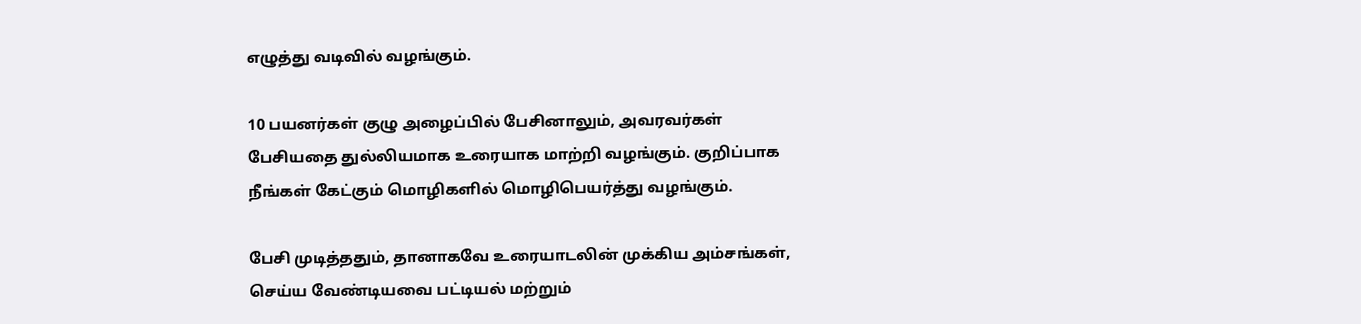எழுத்து வடிவில் வழங்கும்.

10 பயனர்கள் குழு அழைப்பில் பேசினாலும், அவரவர்கள் பேசியதை துல்லியமாக உரையாக மாற்றி வழங்கும். குறிப்பாக நீங்கள் கேட்கும் மொழிகளில் மொழிபெயர்த்து வழங்கும்.

பேசி முடித்ததும், தானாகவே உரையாடலின் முக்கிய அம்சங்கள், செய்ய வேண்டியவை பட்டியல் மற்றும்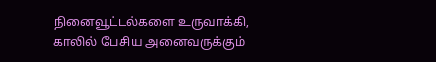நினைவூட்டல்களை உருவாக்கி, காலில் பேசிய அனைவருக்கும்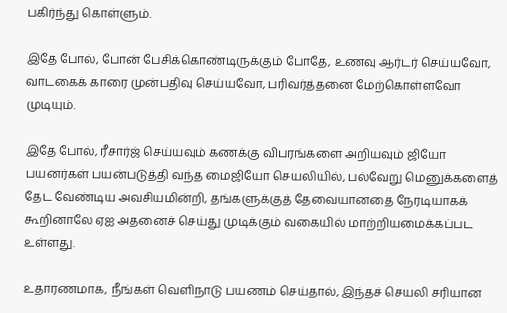பகிர்ந்து கொள்ளும்.

இதே போல், போன் பேசிக்கொண்டிருக்கும் போதே, உணவு ஆர்டர் செய்யவோ, வாடகைக் காரை முன்பதிவு செய்யவோ, பரிவர்த்தனை மேற்கொள்ளவோ முடியும்.

இதே போல், ரீசார்ஜ் செய்யவும் கணக்கு விபரங்களை அறியவும் ஜியோ பயனர்கள் பயன்படுத்தி வந்த மைஜியோ செயலியில், பல்வேறு மெனுக்களைத் தேட வேண்டிய அவசியமின்றி, தங்களுக்குத் தேவையானதை நேரடியாகக் கூறினாலே ஏஐ அதனைச் செய்து முடிக்கும் வகையில் மாற்றியமைக்கப்பட உள்ளது.

உதாரணமாக, நீங்கள் வெளிநாடு பயணம் செய்தால், இந்தச் செயலி சரியான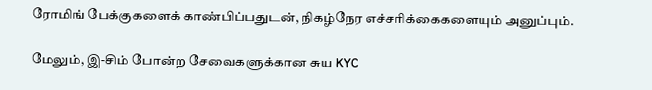ரோமிங் பேக்குகளைக் காண்பிப்பதுடன், நிகழ்நேர எச்சரிக்கைகளையும் அனுப்பும்.

மேலும், இ-சிம் போன்ற சேவைகளுக்கான சுய KYC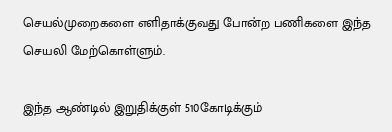செயல்முறைகளை எளிதாக்குவது போன்ற பணிகளை இந்த செயலி மேற்கொள்ளும்.

இந்த ஆண்டில் இறுதிக்குள் 510கோடிக்கும்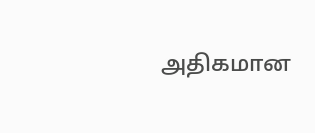அதிகமான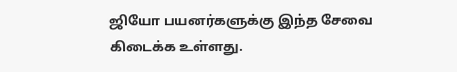ஜியோ பயனர்களுக்கு இந்த சேவை கிடைக்க உள்ளது.